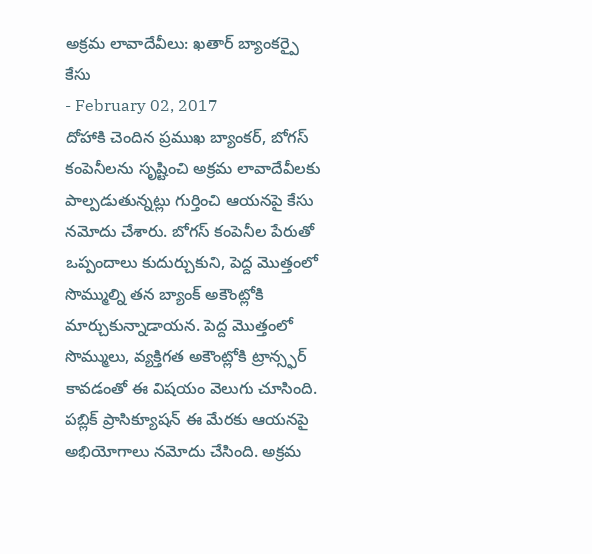అక్రమ లావాదేవీలు: ఖతార్ బ్యాంకర్పై కేసు
- February 02, 2017
దోహాకి చెందిన ప్రముఖ బ్యాంకర్, బోగస్ కంపెనీలను సృష్టించి అక్రమ లావాదేవీలకు పాల్పడుతున్నట్లు గుర్తించి ఆయనపై కేసు నమోదు చేశారు. బోగస్ కంపెనీల పేరుతో ఒప్పందాలు కుదుర్చుకుని, పెద్ద మొత్తంలో సొమ్ముల్ని తన బ్యాంక్ అకౌంట్లోకి మార్చుకున్నాడాయన. పెద్ద మొత్తంలో సొమ్ములు, వ్యక్తిగత అకౌంట్లోకి ట్రాన్స్ఫర్ కావడంతో ఈ విషయం వెలుగు చూసింది. పబ్లిక్ ప్రాసిక్యూషన్ ఈ మేరకు ఆయనపై అభియోగాలు నమోదు చేసింది. అక్రమ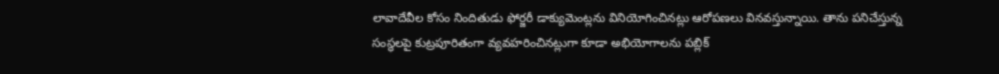లావాదేవీల కోసం నిందితుడు ఫోర్జరీ డాక్యుమెంట్లను వినియోగించినట్లు ఆరోపణలు వినవస్తున్నాయి. తాను పనిచేస్తున్న సంస్థలపై కుట్రపూరితంగా వ్యవహరించినట్లుగా కూడా అభియోగాలను పబ్లిక్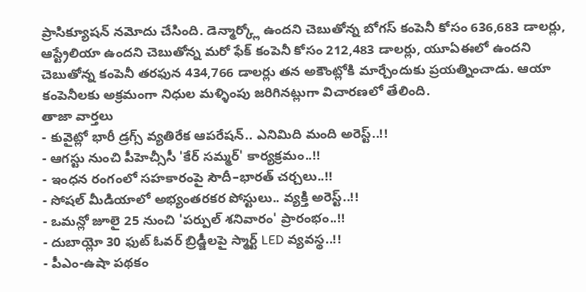ప్రాసిక్యూషన్ నమోదు చేసింది. డెన్మార్క్లో ఉందని చెబుతోన్న బోగస్ కంపెనీ కోసం 636,683 డాలర్లు, ఆస్ట్రేలియా ఉందని చెబుతోన్న మరో ఫేక్ కంపెనీ కోసం 212,483 డాలర్లు, యూఏఈలో ఉందని చెబుతోన్న కంపెనీ తరఫున 434,766 డాలర్లు తన అకౌంట్లోకి మార్చేందుకు ప్రయత్నించాడు. ఆయా కంపెనీలకు అక్రమంగా నిధుల మళ్ళింపు జరిగినట్లుగా విచారణలో తేలింది.
తాజా వార్తలు
- కువైట్లో భారీ డ్రగ్స్ వ్యతిరేక ఆపరేషన్.. ఎనిమిది మంది అరెస్ట్..!!
- ఆగస్టు నుంచి పీహెచ్సీసీ 'కేర్ సమ్మర్' కార్యక్రమం..!!
- ఇంధన రంగంలో సహకారంపై సౌదీ–భారత్ చర్చలు..!!
- సోషల్ మీడియాలో అభ్యంతరకర పోస్టులు.. వ్యక్తి అరెస్ట్..!!
- ఒమన్లో జూలై 25 నుంచి 'పర్పుల్ శనివారం' ప్రారంభం..!!
- దుబాయ్లో 30 ఫుట్ ఓవర్ బ్రిడ్జీలపై స్మార్ట్ LED వ్యవస్థ..!!
- పీఎం-ఉషా పథకం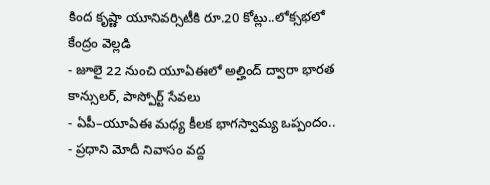కింద కృష్ణా యూనివర్సిటీకి రూ.20 కోట్లు..లోక్సభలో కేంద్రం వెల్లడి
- జూలై 22 నుంచి యూఏఈలో అల్హింద్ ద్వారా భారత కాన్సులర్, పాస్పోర్ట్ సేవలు
- ఏపీ–యూఏఈ మధ్య కీలక భాగస్వామ్య ఒప్పందం..
- ప్రధాని మోదీ నివాసం వద్ద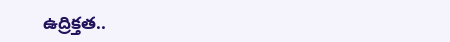ఉద్రిక్తత..